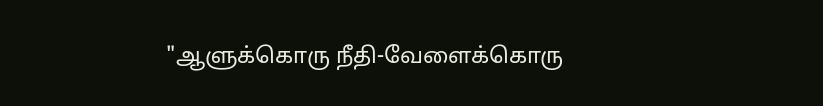"ஆளுக்கொரு நீதி-வேளைக்கொரு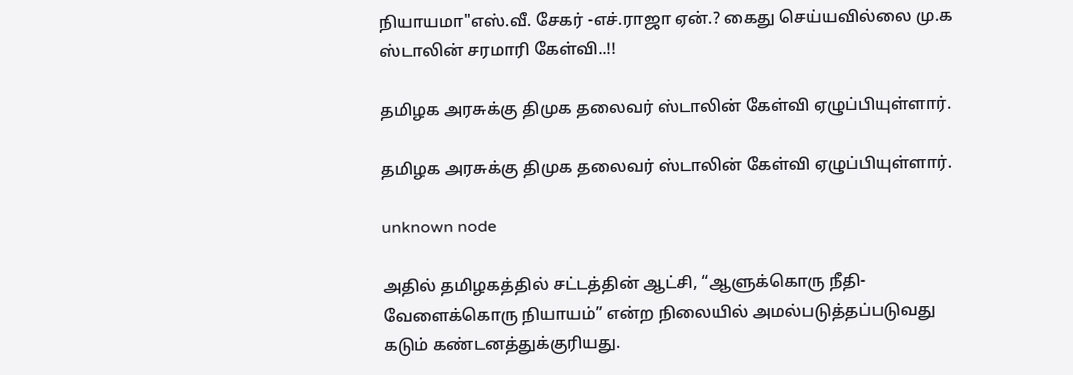நியாயமா"எஸ்.வீ. சேகர் -எச்.ராஜா ஏன்.? கைது செய்யவில்லை மு.க ஸ்டாலின் சரமாரி கேள்வி..!!

தமிழக அரசுக்கு திமுக தலைவர் ஸ்டாலின் கேள்வி ஏழுப்பியுள்ளார்.

தமிழக அரசுக்கு திமுக தலைவர் ஸ்டாலின் கேள்வி ஏழுப்பியுள்ளார்.

unknown node

அதில் தமிழகத்தில் சட்டத்தின் ஆட்சி, “ஆளுக்கொரு நீதி-வேளைக்கொரு நியாயம்” என்ற நிலையில் அமல்படுத்தப்படுவது கடும் கண்டனத்துக்குரியது.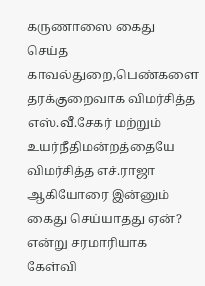கருணாஸை கைது செய்த காவல்துறை,பெண்களை தரக்குறைவாக விமர்சித்த எஸ்.வீ.சேகர் மற்றும் உயர்நீதிமன்றத்தையே விமர்சித்த எச்.ராஜா ஆகியோரை இன்னும் கைது செய்யாதது ஏன்? என்று சரமாரியாக கேள்வி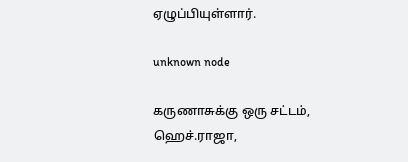ஏழுப்பியுள்ளார்.

unknown node

கருணாசுக்கு ஒரு சட்டம், ஹெச்.ராஜா,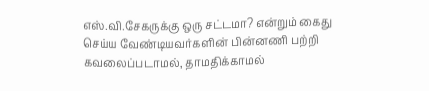எஸ்.வி.சேகருக்கு ஒரு சட்டமா? என்றும் கைது செய்ய வேண்டியவர்களின் பின்னணி பற்றி கவலைப்படாமல், தாமதிக்காமல்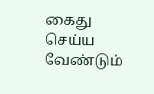கைது செய்ய வேண்டும்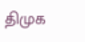திமுக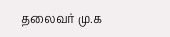தலைவர் மு.க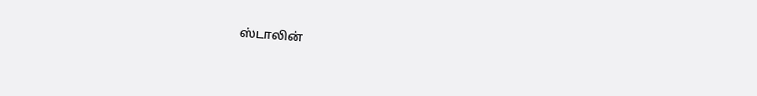ஸ்டாலின்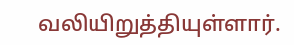வலியிறுத்தியுள்ளார்.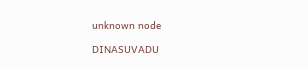unknown node

DINASUVADU